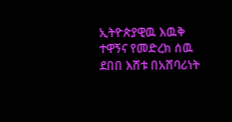ኢትዮጵያዊዉ እዉቅ ተዋኝና የመድረክ ሰዉ ደበበ እሸቱ በአሸባሪነት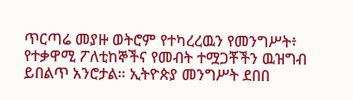ጥርጣሬ መያዙ ወትሮም የተካረረዉን የመንግሥት፥ የተቃዋሚ ፖለቲከኞችና የመብት ተሟጋቾችን ዉዝግብ ይበልጥ አንሮታል። ኢትዮጵያ መንግሥት ደበበ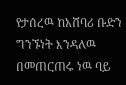የታሰረዉ ከአሸባሪ ቡድን ግንኙነት እንዳለዉ በመጠርጠሩ ነዉ ባይ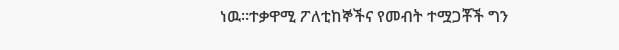ነዉ።ተቃዋሚ ፖለቲከኞችና የመብት ተሟጋቾች ግን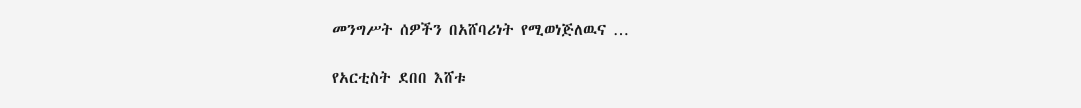መንግሥት ሰዎችን በአሸባሪነት የሚወነጅለዉና …

የአርቲስት ደበበ እሸቱ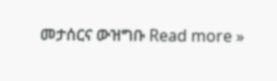መታሰርና ውዝግቡ Read more »